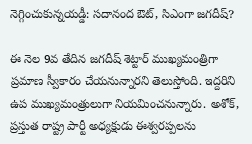నెగ్గించుకున్నయడ్డీ: సదానంద ఔట్, సిఎంగా జగదీష్?

ఈ నెల 9వ తేదిన జగదీష్ శెట్టార్ ముఖ్యమంత్రిగా ప్రమాణ స్వీకారం చేయనున్నారని తెలుస్తోంది. ఇద్దరిని ఉప ముఖ్యమంత్రులుగా నియమించనున్నారు. అశోక్, ప్రస్తుత రాష్ట్ర పార్టీ అధ్యక్షుడు ఈశ్వరప్పలను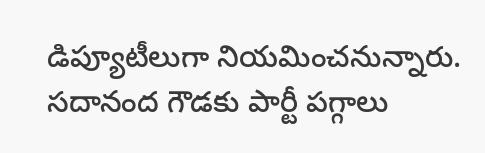డిప్యూటీలుగా నియమించనున్నారు. సదానంద గౌడకు పార్టీ పగ్గాలు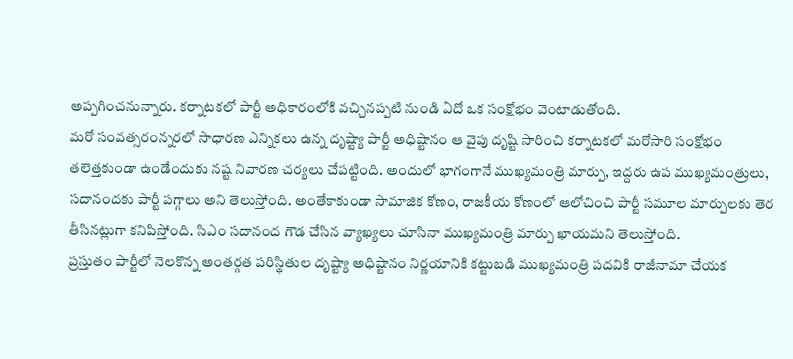అప్పగించనున్నారు. కర్నాటకలో పార్టీ అధికారంలోకి వచ్చినప్పటి నుండి ఏదో ఒక సంక్షోభం వెంటాడుతోంది.
మరో సంవత్సరంన్నరలో సాధారణ ఎన్నికలు ఉన్న దృష్ట్యా పార్టీ అధిష్టానం ఆ వైపు దృష్టి సారించి కర్నాటకలో మరోసారి సంక్షోభం తలెత్తకుండా ఉండేందుకు నష్ట నివారణ చర్యలు చేపట్టింది. అందులో భాగంగానే ముఖ్యమంత్రి మార్పు, ఇద్దరు ఉప ముఖ్యమంత్రులు, సదానందకు పార్టీ పగ్గాలు అని తెలుస్తోంది. అంతేకాకుండా సామాజిక కోణం, రాజకీయ కోణంలో ఆలోచించి పార్టీ సమూల మార్పులకు తెర తీసినట్లుగా కనిపిస్తోంది. సిఎం సదానంద గౌడ చేసిన వ్యాఖ్యలు చూసినా ముఖ్యమంత్రి మార్పు ఖాయమని తెలుస్తోంది.
ప్రస్తుతం పార్టీలో నెలకొన్న అంతర్గత పరిస్థితుల దృష్ట్యా అధిష్టానం నిర్ణయానికి కట్టుబడి ముఖ్యమంత్రి పదవికి రాజీనామా చేయక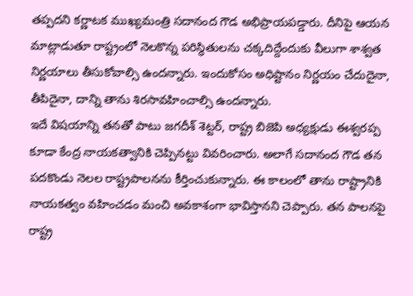తప్పదని కర్ణాటక ముఖ్యమంత్రి సదానంద గౌడ అభిప్రాయపడ్డారు. దీనిపై ఆయన మాట్లాడుతూ రాష్ట్రంలో నెలకొన్న పరిస్థితులను చక్కదిద్దేందుకు వీలుగా శాశ్వత నిర్ణయాలు తీసుకోవాల్సి ఉందన్నారు. ఇందుకోసం అధిష్టానం నిర్ణయం చేదుదైనా, తీపిదైనా, దాన్ని తాను శిరసావహించాల్సి ఉందన్నారు.
ఇదే విషయాన్ని తనతో పాటు జగదీశ్ శెట్టర్, రాష్ట్ర బిజెపి అధ్యక్షుడు ఈశ్వరప్ప కూడా కేంద్ర నాయకత్వానికి చెప్పినట్టు వివరించారు. అలాగే సదానంద గౌడ తన పదకొండు నెలల రాష్ట్రపాలనను కీర్తించుకున్నారు. ఈ కాలంలో తాను రాష్ట్రానికి నాయకత్వం వహించడం మంచి అవకాశంగా భావిస్తానని చెప్పారు. తన పాలనపై రాష్ట్ర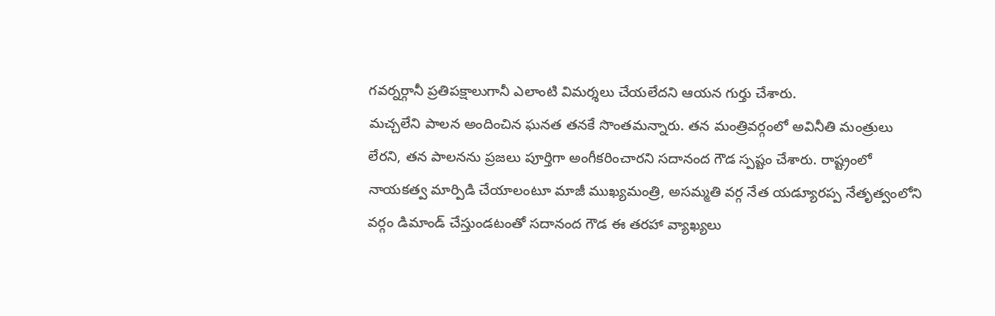గవర్నర్గానీ ప్రతిపక్షాలుగానీ ఎలాంటి విమర్శలు చేయలేదని ఆయన గుర్తు చేశారు.
మచ్చలేని పాలన అందించిన ఘనత తనకే సొంతమన్నారు. తన మంత్రివర్గంలో అవినీతి మంత్రులు లేరని, తన పాలనను ప్రజలు పూర్తిగా అంగీకరించారని సదానంద గౌడ స్పష్టం చేశారు. రాష్ట్రంలో నాయకత్వ మార్పిడి చేయాలంటూ మాజీ ముఖ్యమంత్రి, అసమ్మతి వర్గ నేత యడ్యూరప్ప నేతృత్వంలోని వర్గం డిమాండ్ చేస్తుండటంతో సదానంద గౌడ ఈ తరహా వ్యాఖ్యలు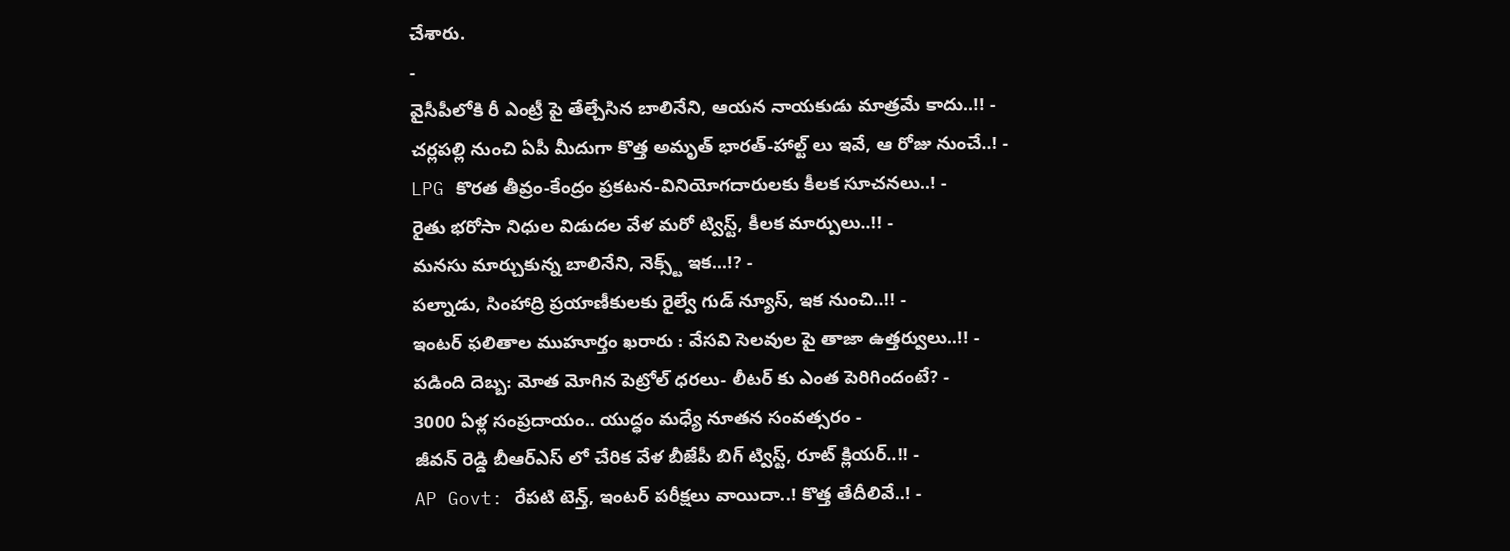చేశారు.
-
వైసీపీలోకి రీ ఎంట్రీ పై తేల్చేసిన బాలినేని, ఆయన నాయకుడు మాత్రమే కాదు..!! -
చర్లపల్లి నుంచి ఏపీ మీదుగా కొత్త అమృత్ భారత్-హాల్ట్ లు ఇవే, ఆ రోజు నుంచే..! -
LPG కొరత తీవ్రం-కేంద్రం ప్రకటన-వినియోగదారులకు కీలక సూచనలు..! -
రైతు భరోసా నిధుల విడుదల వేళ మరో ట్విస్ట్, కీలక మార్పులు..!! -
మనసు మార్చుకున్న బాలినేని, నెక్స్ట్ ఇక...!? -
పల్నాడు, సింహాద్రి ప్రయాణీకులకు రైల్వే గుడ్ న్యూస్, ఇక నుంచి..!! -
ఇంటర్ ఫలితాల ముహూర్తం ఖరారు : వేసవి సెలవుల పై తాజా ఉత్తర్వులు..!! -
పడింది దెబ్బ: మోత మోగిన పెట్రోల్ ధరలు- లీటర్ కు ఎంత పెరిగిందంటే? -
3000 ఏళ్ల సంప్రదాయం.. యుద్ధం మధ్యే నూతన సంవత్సరం -
జీవన్ రెడ్డి బీఆర్ఎస్ లో చేరిక వేళ బీజేపీ బిగ్ ట్విస్ట్, రూట్ క్లియర్..!! -
AP Govt: రేపటి టెన్త్, ఇంటర్ పరీక్షలు వాయిదా..! కొత్త తేదీలివే..! -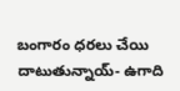బంగారం ధరలు చేయి దాటుతున్నాయ్- ఉగాది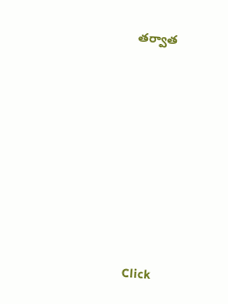తర్వాత












Click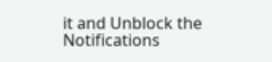it and Unblock the Notifications